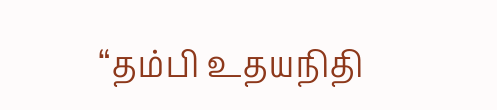“தம்பி உதயநிதி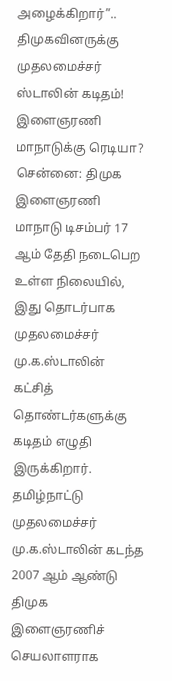அழைக்கிறார்”.. திமுகவினருக்கு முதலமைச்சர் ஸ்டாலின் கடிதம்! இளைஞரணி மாநாடுக்கு ரெடியா?
சென்னை: திமுக இளைஞரணி மாநாடு டிசம்பர் 17 ஆம் தேதி நடைபெற உள்ள நிலையில், இது தொடர்பாக முதலமைச்சர் மு.க.ஸ்டாலின் கட்சித் தொண்டர்களுக்கு கடிதம் எழுதி இருக்கிறார்.
தமிழ்நாட்டு முதலமைச்சர் மு.க.ஸ்டாலின் கடந்த 2007 ஆம் ஆண்டு திமுக இளைஞரணிச் செயலாளராக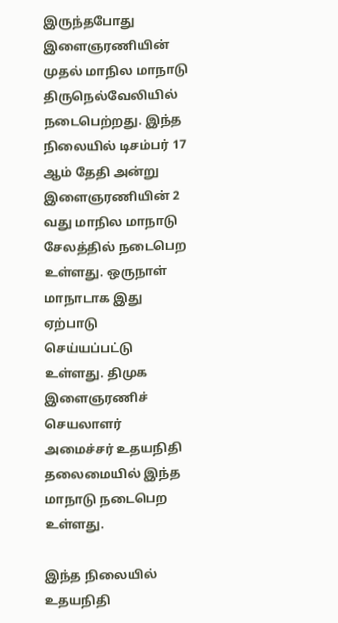இருந்தபோது இளைஞரணியின் முதல் மாநில மாநாடு திருநெல்வேலியில் நடைபெற்றது. இந்த நிலையில் டிசம்பர் 17 ஆம் தேதி அன்று இளைஞரணியின் 2 வது மாநில மாநாடு சேலத்தில் நடைபெற உள்ளது. ஒருநாள் மாநாடாக இது ஏற்பாடு செய்யப்பட்டு உள்ளது. திமுக இளைஞரணிச் செயலாளர் அமைச்சர் உதயநிதி தலைமையில் இந்த மாநாடு நடைபெற உள்ளது.

இந்த நிலையில் உதயநிதி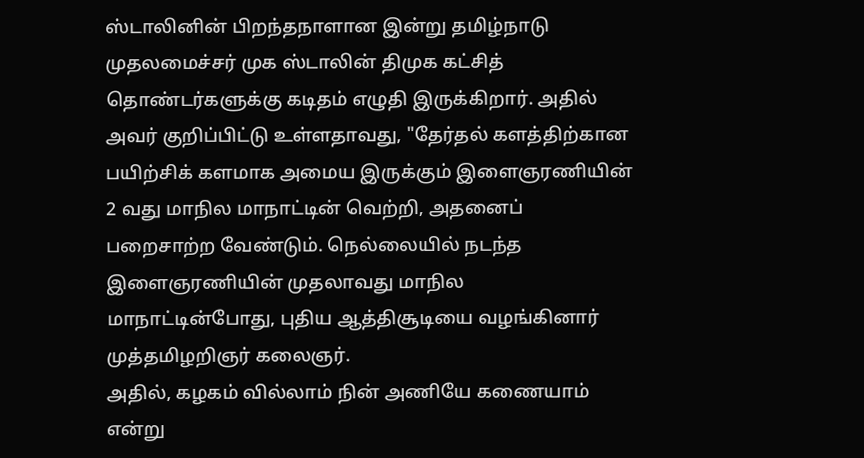ஸ்டாலினின் பிறந்தநாளான இன்று தமிழ்நாடு முதலமைச்சர் முக ஸ்டாலின் திமுக கட்சித் தொண்டர்களுக்கு கடிதம் எழுதி இருக்கிறார். அதில் அவர் குறிப்பிட்டு உள்ளதாவது, "தேர்தல் களத்திற்கான பயிற்சிக் களமாக அமைய இருக்கும் இளைஞரணியின் 2 வது மாநில மாநாட்டின் வெற்றி, அதனைப் பறைசாற்ற வேண்டும். நெல்லையில் நடந்த இளைஞரணியின் முதலாவது மாநில மாநாட்டின்போது, புதிய ஆத்திசூடியை வழங்கினார் முத்தமிழறிஞர் கலைஞர்.
அதில், கழகம் வில்லாம் நின் அணியே கணையாம் என்று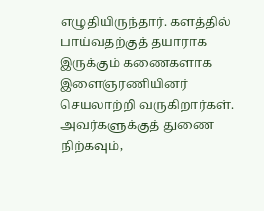எழுதியிருந்தார். களத்தில் பாய்வதற்குத் தயாராக இருக்கும் கணைகளாக இளைஞரணியினர் செயலாற்றி வருகிறார்கள். அவர்களுக்குத் துணை நிற்கவும்,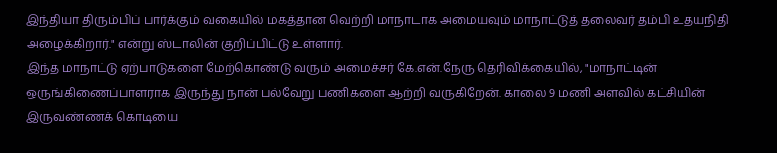இந்தியா திரும்பிப் பார்க்கும் வகையில் மகத்தான வெற்றி மாநாடாக அமையவும் மாநாட்டுத் தலைவர் தம்பி உதயநிதி அழைக்கிறார்." என்று ஸ்டாலின் குறிப்பிட்டு உள்ளார்.
இந்த மாநாட்டு ஏற்பாடுகளை மேற்கொண்டு வரும் அமைச்சர் கே.என்.நேரு தெரிவிக்கையில், "மாநாட்டின் ஒருங்கிணைப்பாளராக இருந்து நான் பல்வேறு பணிகளை ஆற்றி வருகிறேன். காலை 9 மணி அளவில் கட்சியின் இருவண்ணக் கொடியை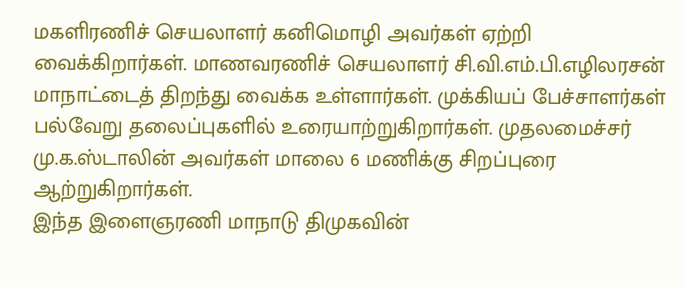மகளிரணிச் செயலாளர் கனிமொழி அவர்கள் ஏற்றி வைக்கிறார்கள். மாணவரணிச் செயலாளர் சி.வி.எம்.பி.எழிலரசன் மாநாட்டைத் திறந்து வைக்க உள்ளார்கள். முக்கியப் பேச்சாளர்கள் பல்வேறு தலைப்புகளில் உரையாற்றுகிறார்கள். முதலமைச்சர் மு.க.ஸ்டாலின் அவர்கள் மாலை 6 மணிக்கு சிறப்புரை ஆற்றுகிறார்கள்.
இந்த இளைஞரணி மாநாடு திமுகவின்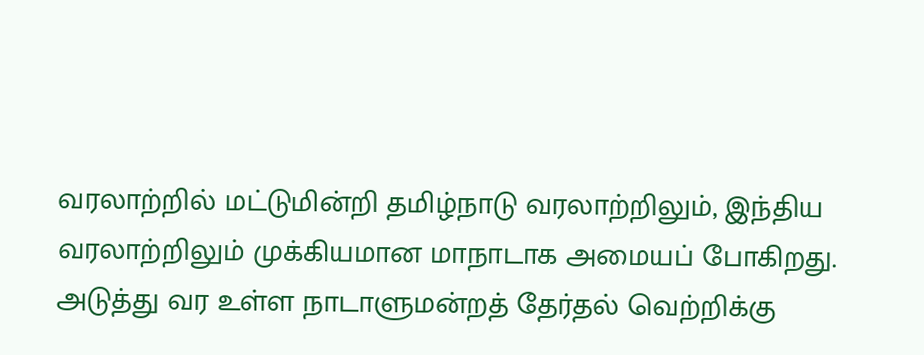வரலாற்றில் மட்டுமின்றி தமிழ்நாடு வரலாற்றிலும், இந்திய வரலாற்றிலும் முக்கியமான மாநாடாக அமையப் போகிறது. அடுத்து வர உள்ள நாடாளுமன்றத் தேர்தல் வெற்றிக்கு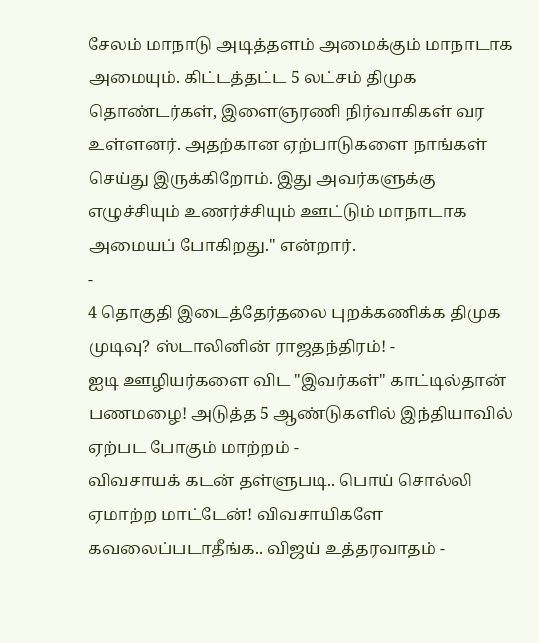சேலம் மாநாடு அடித்தளம் அமைக்கும் மாநாடாக அமையும். கிட்டத்தட்ட 5 லட்சம் திமுக தொண்டர்கள், இளைஞரணி நிர்வாகிகள் வர உள்ளனர். அதற்கான ஏற்பாடுகளை நாங்கள் செய்து இருக்கிறோம். இது அவர்களுக்கு எழுச்சியும் உணர்ச்சியும் ஊட்டும் மாநாடாக அமையப் போகிறது." என்றார்.
-
4 தொகுதி இடைத்தேர்தலை புறக்கணிக்க திமுக முடிவு? ஸ்டாலினின் ராஜதந்திரம்! -
ஐடி ஊழியர்களை விட "இவர்கள்" காட்டில்தான் பணமழை! அடுத்த 5 ஆண்டுகளில் இந்தியாவில் ஏற்பட போகும் மாற்றம் -
விவசாயக் கடன் தள்ளுபடி.. பொய் சொல்லி ஏமாற்ற மாட்டேன்! விவசாயிகளே கவலைப்படாதீங்க.. விஜய் உத்தரவாதம் -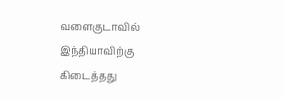வளைகுடாவில் இந்தியாவிற்கு கிடைத்தது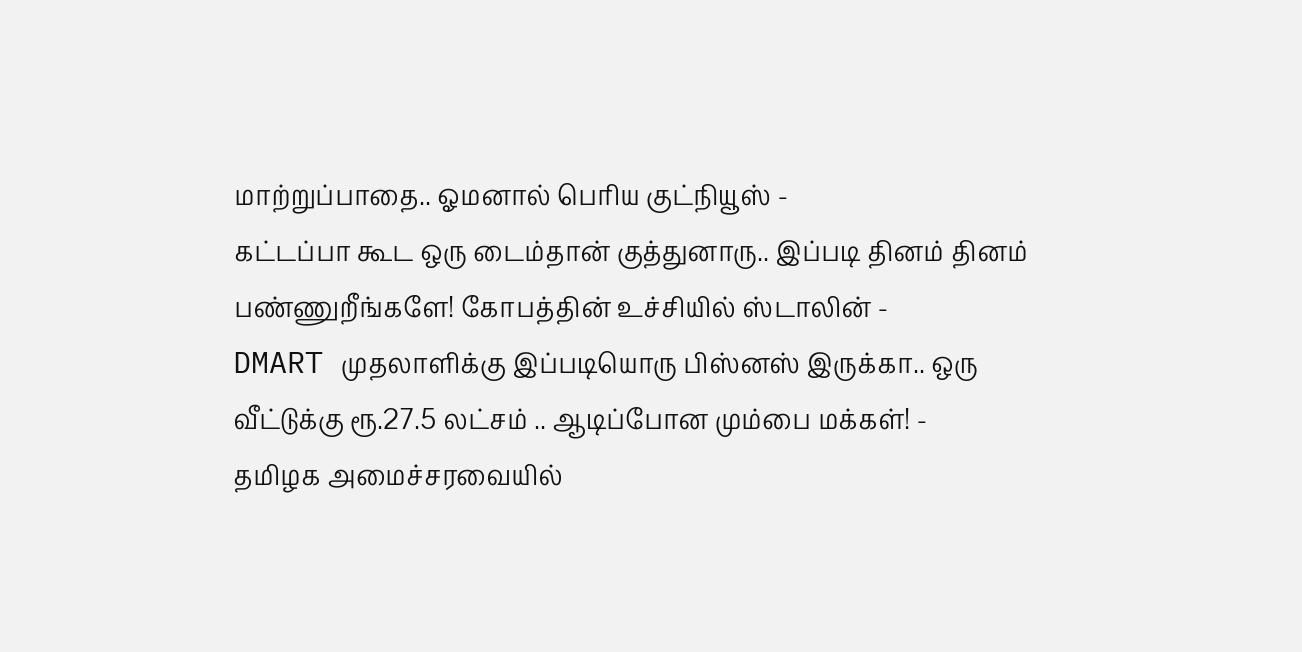மாற்றுப்பாதை.. ஓமனால் பெரிய குட்நியூஸ் -
கட்டப்பா கூட ஒரு டைம்தான் குத்துனாரு.. இப்படி தினம் தினம் பண்ணுறீங்களே! கோபத்தின் உச்சியில் ஸ்டாலின் -
DMART முதலாளிக்கு இப்படியொரு பிஸ்னஸ் இருக்கா.. ஒரு வீட்டுக்கு ரூ.27.5 லட்சம் .. ஆடிப்போன மும்பை மக்கள்! -
தமிழக அமைச்சரவையில்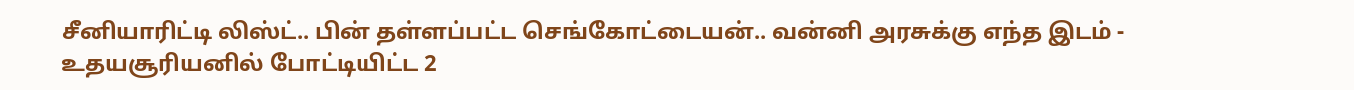சீனியாரிட்டி லிஸ்ட்.. பின் தள்ளப்பட்ட செங்கோட்டையன்.. வன்னி அரசுக்கு எந்த இடம் -
உதயசூரியனில் போட்டியிட்ட 2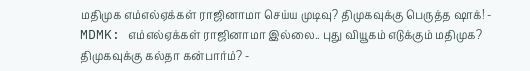மதிமுக எம்எல்ஏக்கள் ராஜினாமா செய்ய முடிவு? திமுகவுக்கு பெருத்த ஷாக்! -
MDMK: எம்எல்ஏக்கள் ராஜினாமா இல்லை.. புது வியூகம் எடுக்கும் மதிமுக? திமுகவுக்கு கல்தா கன்பார்ம்? -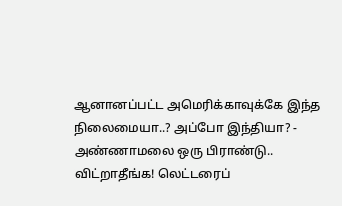ஆனானப்பட்ட அமெரிக்காவுக்கே இந்த நிலைமையா..? அப்போ இந்தியா? -
அண்ணாமலை ஒரு பிராண்டு.. விட்றாதீங்க! லெட்டரைப்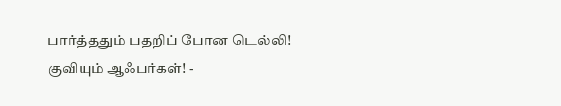பார்த்ததும் பதறிப் போன டெல்லி! குவியும் ஆஃபர்கள்! -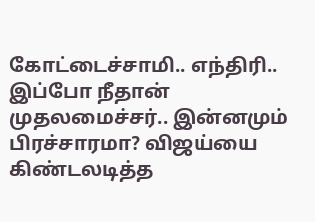கோட்டைச்சாமி.. எந்திரி.. இப்போ நீதான் முதலமைச்சர்.. இன்னமும் பிரச்சாரமா? விஜய்யை கிண்டலடித்த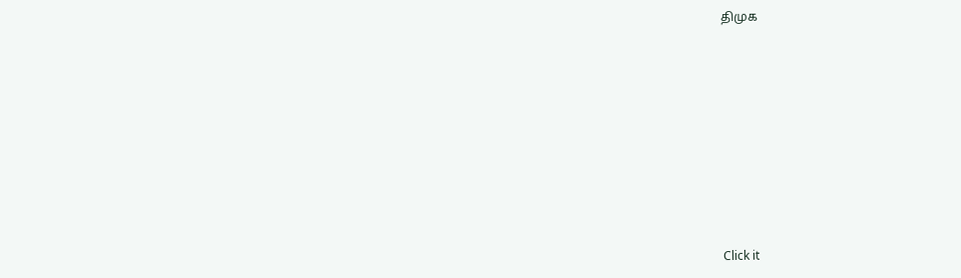திமுக












Click it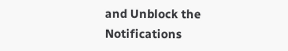and Unblock the Notifications